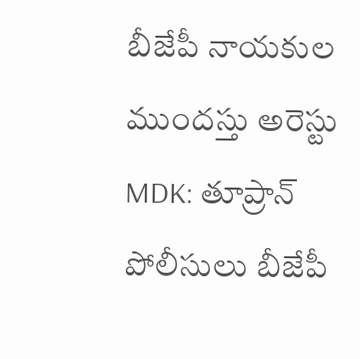బీజేపీ నాయకుల ముందస్తు అరెస్టు
MDK: తూప్రాన్ పోలీసులు బీజేపీ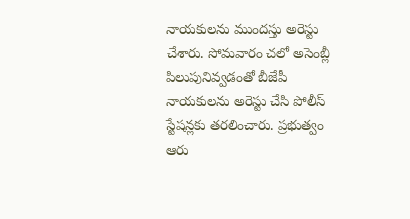నాయకులను ముందస్తు అరెస్టు చేశారు. సోమవారం చలో అసెంబ్లీ పిలుపునివ్వడంతో బీజేపీ నాయకులను అరెస్టు చేసి పోలీస్ స్టేషన్లకు తరలించారు. ప్రభుత్వం ఆరు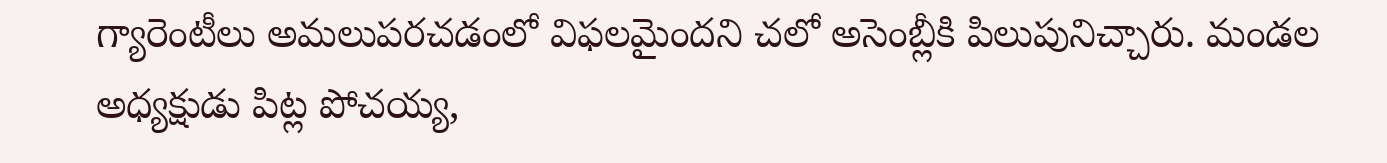గ్యారెంటీలు అమలుపరచడంలో విఫలమైందని చలో అసెంబ్లీకి పిలుపునిచ్చారు. మండల అధ్యక్షుడు పిట్ల పోచయ్య,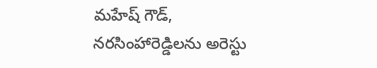మహేష్ గౌడ్, నరసింహారెడ్డిలను అరెస్టు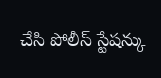చేసి పోలీస్ స్టేషన్కు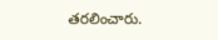తరలించారు.